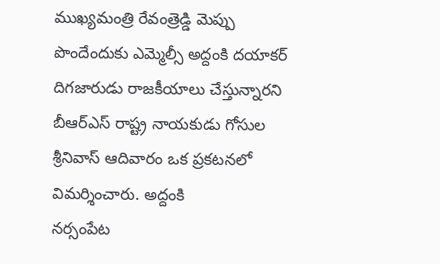ముఖ్యమంత్రి రేవంత్రెడ్డి మెప్పు పొందేందుకు ఎమ్మెల్సీ అద్దంకి దయాకర్ దిగజారుడు రాజకీయాలు చేస్తున్నారని బీఆర్ఎస్ రాష్ట్ర నాయకుడు గోసుల శ్రీనివాస్ ఆదివారం ఒక ప్రకటనలో విమర్శించారు. అద్దంకి
నర్సంపేట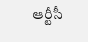ఆర్టీసీ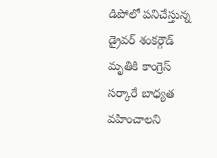డిపోలో పనిచేస్తున్న డ్రైవర్ శంకర్గౌడ్ మృతికి కాంగ్రెస్ సర్కారే బాధ్యత వహించాలని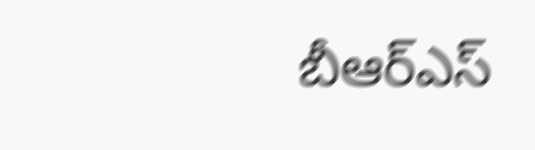బీఆర్ఎస్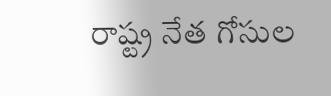రాష్ట్ర నేత గోసుల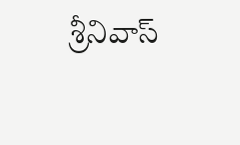శ్రీనివాస్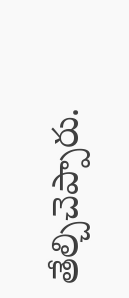తేల్చిచెప్పారు.